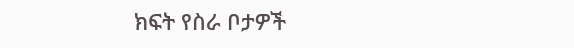ክፍት የስራ ቦታዎች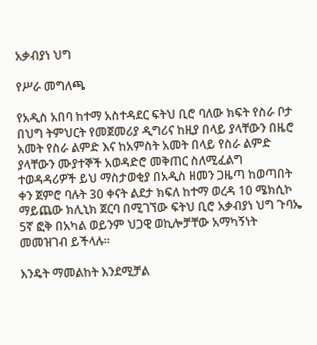አቃብያነ ህግ

የሥራ መግለጫ

የአዲስ አበባ ከተማ አስተዳደር ፍትህ ቢሮ ባለው ክፍት የስራ ቦታ በህግ ትምህርት የመጀመሪያ ዲግሪና ከዚያ በላይ ያላቸውን በዜሮ አመት የስራ ልምድ እና ከአምስት አመት በላይ የስራ ልምድ ያላቸውን ሙያተኞች አወዳድሮ መቅጠር ስለሚፈልግ ተወዳዳሪዎች ይህ ማስታወቂያ በአዲስ ዘመን ጋዜጣ ከወጣበት ቀን ጀምሮ ባሉት 30 ቀናት ልደታ ክፍለ ከተማ ወረዳ 10 ሜክሲኮ ማይጨው ክሊኒክ ጀርባ በሚገኘው ፍትህ ቢሮ አቃብያነ ህግ ጉባኤ 5ኛ ፎቅ በአካል ወይንም ህጋዊ ወኪሎቻቸው አማካኝነት መመዝገብ ይችላሉ፡፡

እንዴት ማመልከት እንደሚቻል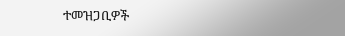ተመዝጋቢዎች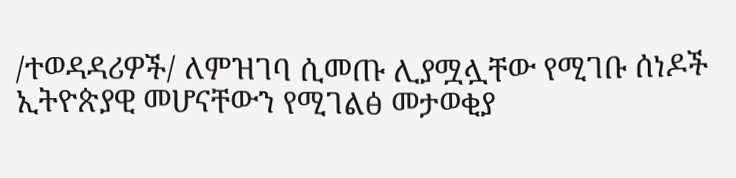/ተወዳዳሪዎች/ ለምዝገባ ሲመጡ ሊያሟሏቸው የሚገቡ ሰነዶች ኢትዮጵያዊ መሆናቸውን የሚገልፅ መታወቂያ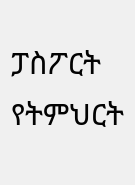ፓስፖርት የትምህርት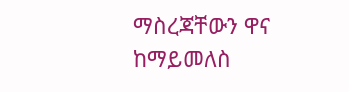ማስረጃቸውን ዋና ከማይመለስ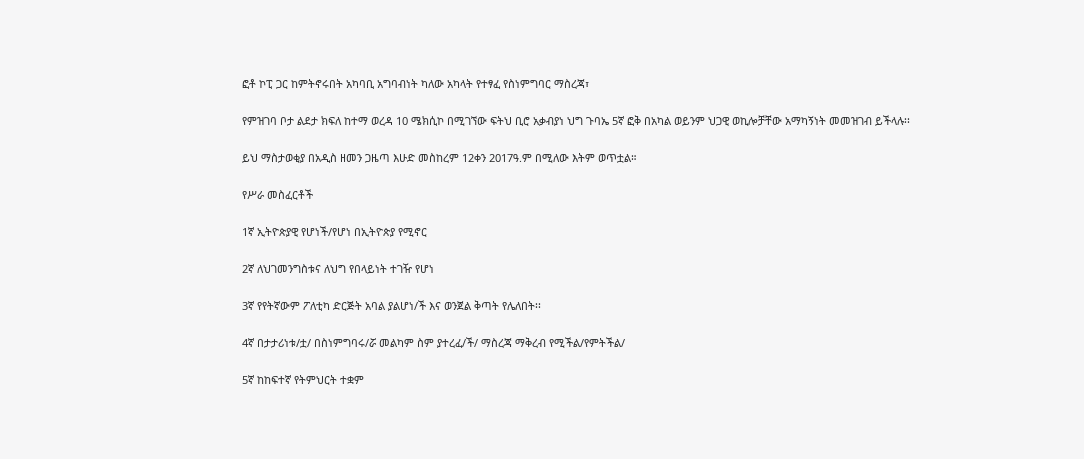ፎቶ ኮፒ ጋር ከምትኖሩበት አካባቢ አግባብነት ካለው አካላት የተፃፈ የስነምግባር ማስረጃ፣

የምዝገባ ቦታ ልደታ ክፍለ ከተማ ወረዳ 10 ሜክሲኮ በሚገኘው ፍትህ ቢሮ አቃብያነ ህግ ጉባኤ 5ኛ ፎቅ በአካል ወይንም ህጋዊ ወኪሎቻቸው አማካኝነት መመዝገብ ይችላሉ፡፡

ይህ ማስታወቂያ በአዲስ ዘመን ጋዜጣ እሁድ መስከረም 12ቀን 2017ዓ.ም በሚለው እትም ወጥቷል።

የሥራ መስፈርቶች

1ኛ ኢትዮጵያዊ የሆነች/የሆነ በኢትዮጵያ የሚኖር

2ኛ ለህገመንግስቱና ለህግ የበላይነት ተገዥ የሆነ

3ኛ የየትኛውም ፖለቲካ ድርጅት አባል ያልሆነ/ች እና ወንጀል ቅጣት የሌለበት፡፡

4ኛ በታታሪነቱ/ቷ/ በስነምግባሩ/ሯ መልካም ስም ያተረፈ/ች/ ማስረጃ ማቅረብ የሚችል/የምትችል/

5ኛ ከከፍተኛ የትምህርት ተቋም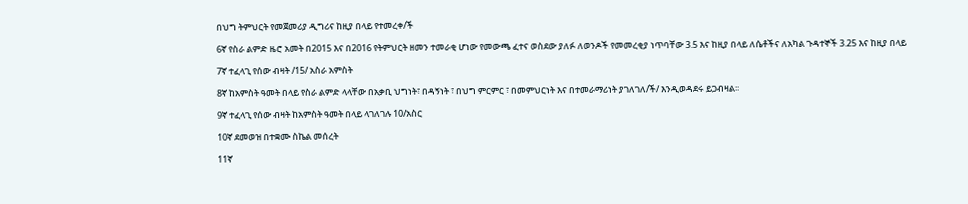በህግ ትምህርት የመጀመሪያ ዲግሪና ከዚያ በላይ የተመረቀ/ች

6ኛ የስራ ልምድ ዜሮ አመት በ2015 እና በ2016 የትምህርት ዘመን ተመራቂ ሆነው የመውጫ ፈተና ወስደው ያለፉ ለወንዶች የመመረቂያ ነጥባቸው 3.5 እና ከዚያ በላይ ለሴቶችና ለአካል ጉዳተኞች 3.25 እና ከዚያ በላይ

7ኛ ተፈላጊ የሰው ብዛት /15/ አስራ አምስት

8ኛ ከአምስት ዓመት በላይ የስራ ልምድ ላላቸው በአቃቢ ህግነት፣ በዳኝነት ፣ በህግ ምርምር ፣ በመምህርነት እና በተመራማሪነት ያገለገለ/ች/ እንዲወዳደሩ ይጋብዛል፡፡

9ኛ ተፈላጊ የሰው ብዛት ከአምስት ዓመት በላይ ላገለገሉ 10/አስር

10ኛ ደመወዝ በተቋሙ ስኬል መሰረት

11ኛ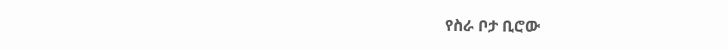የስራ ቦታ ቢሮው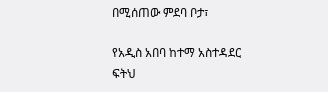በሚሰጠው ምደባ ቦታ፣

የአዲስ አበባ ከተማ አስተዳደር ፍትህ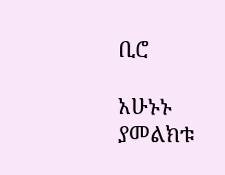ቢሮ

አሁኑኑ ያመልክቱ